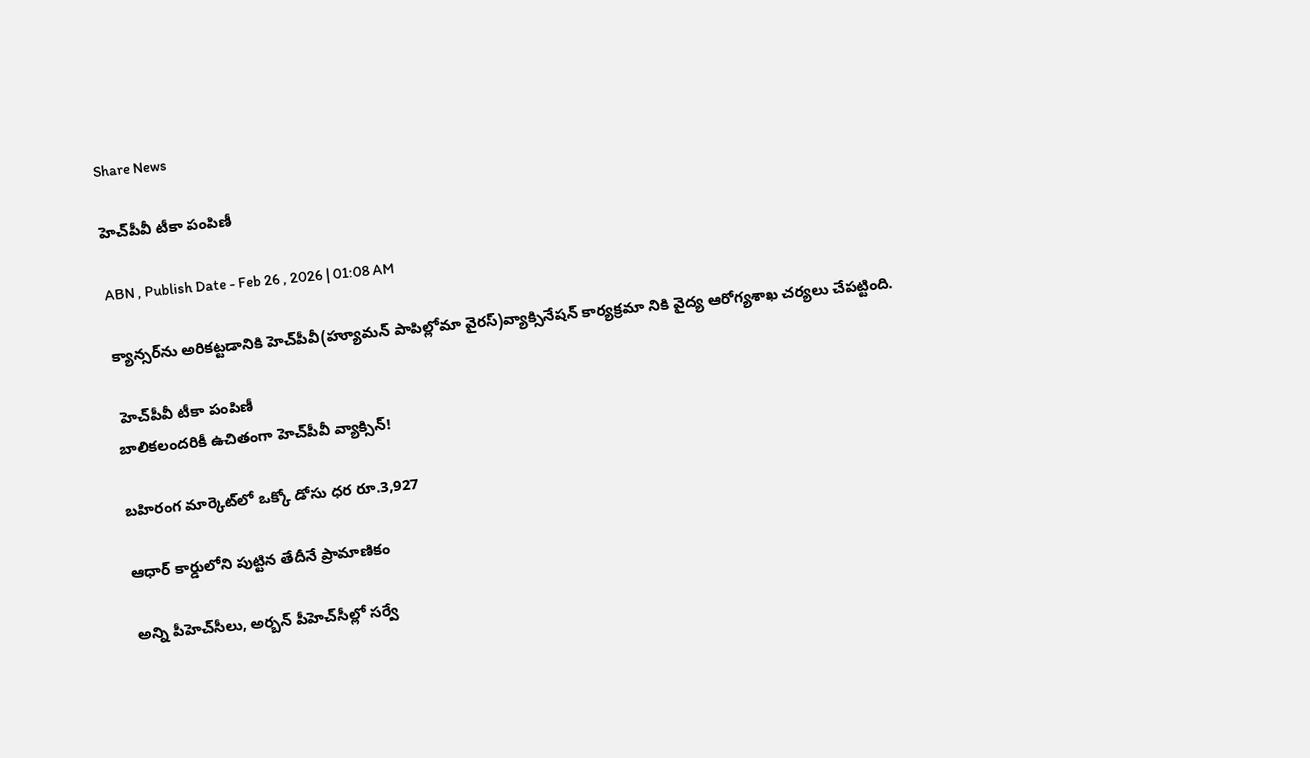Share News

హెచ్‌పీవీ టీకా పంపిణీ

ABN , Publish Date - Feb 26 , 2026 | 01:08 AM

క్యాన్సర్‌ను అరికట్టడానికి హెచ్‌పీవీ(హ్యూమన్‌ పాపిల్లోమా వైరస్‌)వ్యాక్సినేషన్‌ కార్యక్రమా నికి వైద్య ఆరోగ్యశాఖ చర్యలు చేపట్టింది.

 హెచ్‌పీవీ టీకా పంపిణీ
బాలికలందరికీ ఉచితంగా హెచ్‌పీవీ వ్యాక్సిన్‌!

బహిరంగ మార్కెట్‌లో ఒక్కో డోసు ధర రూ.3,927

ఆధార్‌ కార్డులోని పుట్టిన తేదీనే ప్రామాణికం

అన్ని పీహెచ్‌సీలు, అర్బన్‌ పీహెచ్‌సీల్లో సర్వే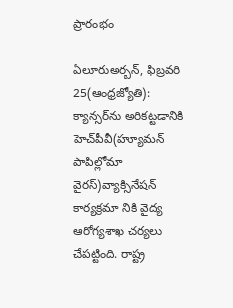ప్రారంభం

ఏలూరుఅర్బన్‌, ఫిబ్రవరి 25(ఆంధ్రజ్యోతి): క్యాన్సర్‌ను అరికట్టడానికి హెచ్‌పీవీ(హ్యూమన్‌ పాపిల్లోమా వైరస్‌)వ్యాక్సినేషన్‌ కార్యక్రమా నికి వైద్య ఆరోగ్యశాఖ చర్యలు చేపట్టింది. రాష్ట్ర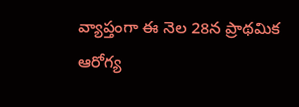వ్యాప్తంగా ఈ నెల 28న ప్రాథమిక ఆరోగ్య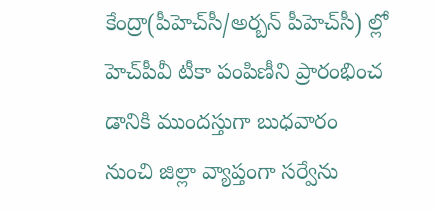కేంద్రా(పీహెచ్‌సీ/అర్బన్‌ పీహెచ్‌సీ) ల్లో హెచ్‌పీవీ టీకా పంపిణీని ప్రారంభించ డానికి ముందస్తుగా బుధవారం నుంచి జిల్లా వ్యాప్తంగా సర్వేను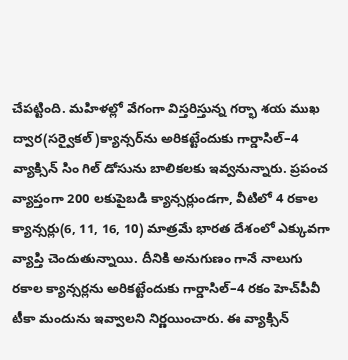చేపట్టింది. మహిళల్లో వేగంగా విస్తరిస్తున్న గర్భా శయ ముఖ ద్వార(సర్వైకల్‌)క్యాన్సర్‌ను అరికట్టేందుకు గార్డాసిల్‌–4 వ్యాక్సిన్‌ సిం గిల్‌ డోసును బాలికలకు ఇవ్వనున్నారు. ప్రపంచ వ్యాప్తంగా 200 లకుపైబడి క్యాన్సర్లుండగా, వీటిలో 4 రకాల క్యాన్సర్లు(6, 11, 16, 10) మాత్రమే భారత దేశంలో ఎక్కువగా వ్యాప్తి చెందుతున్నాయి. దీనికి అనుగుణం గానే నాలుగు రకాల క్యాన్సర్లను అరికట్టేందుకు గార్డాసిల్‌–4 రకం హెచ్‌పీవీ టీకా మందును ఇవ్వాలని నిర్ణయించారు. ఈ వ్యాక్సిన్‌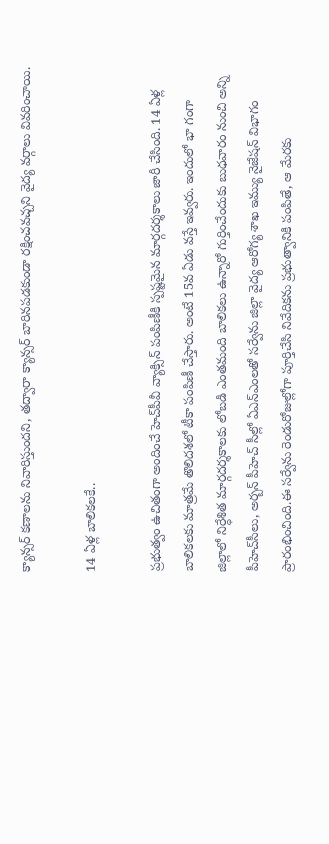క్యాన్సర్‌ కణాలను నివారిస్తుందని, తద్వారా క్యాన్సర్‌ బారినపడకుండా రక్షించవచ్చని వైద్య వర్గాలు వివరించాయి.

14 ఏళ్ల బాలికలకే..

ప్రభుత్వం ఉచితంగా అందించే హెచ్‌పీవీ వ్యాక్సిన్‌ పంపిణీకి స్పష్టమైన మార్గదర్శకాలు జారీ చేసింది. 14 ఏళ్ల బాలికలకు మాత్రమే తొలిదశలో టీకా పంపిణీ చేస్తారు. అంటే 15వ ఏడు వస్తే ఇవ్వరు. ఇందులో భా గంగా జిల్లాలో నిర్ధేశిత మార్గదర్శకాలకు లోబడి ఎంతమంది బాలికలు ఉన్నారో గుర్తించేందుకు బుధవారం నుంచి అన్ని పీహెచ్‌సీలు, అర్బన్‌ పీహెచ్‌ సీల్లో ఏఎన్‌ఎంలతో సర్వేను జిల్లా వైద్య ఆరోగ్య శాఖ ఇమ్యు నైజేషన్‌ విభాగం ప్రారంభించింది.ఈ సర్వేను రెండురోజుల్లోగా పూర్తిచేసి నివేదికను ప్రభుత్వానికి పంపితే, ఆ మేరకు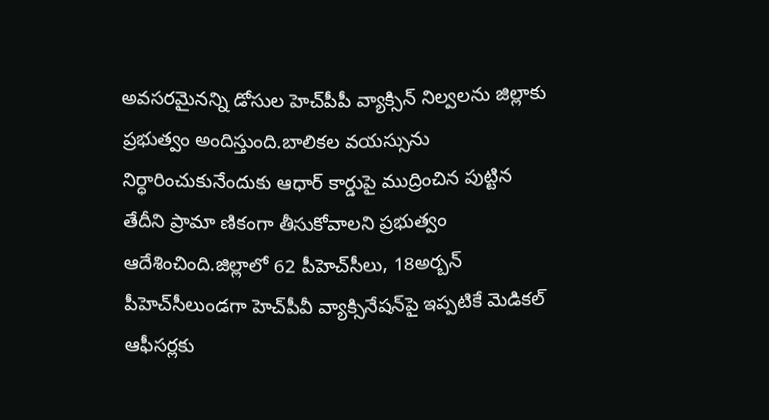అవసరమైనన్ని డోసుల హెచ్‌పీపీ వ్యాక్సిన్‌ నిల్వలను జిల్లాకు ప్రభుత్వం అందిస్తుంది.బాలికల వయస్సును నిర్ధారించుకునేందుకు ఆధార్‌ కార్డుపై ముద్రించిన పుట్టిన తేదీని ప్రామా ణికంగా తీసుకోవాలని ప్రభుత్వం ఆదేశించింది.జిల్లాలో 62 పీహెచ్‌సీలు, 18అర్బన్‌ పీహెచ్‌సీలుండగా హెచ్‌పీవీ వ్యాక్సినేషన్‌పై ఇప్పటికే మెడికల్‌ ఆఫీసర్లకు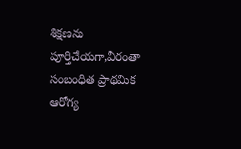శిక్షణను పూర్తిచేయగా,వీరంతా సంబంధిత ప్రాథమిక ఆరోగ్య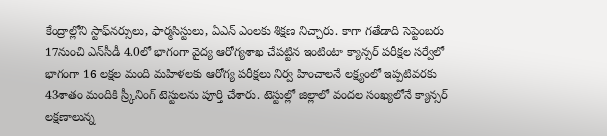కేంద్రాల్లోని స్టాఫ్‌నర్సులు, ఫార్మసిస్టులు, ఏఎన్‌ ఎంలకు శిక్షణ నిచ్చారు. కాగా గతేడాది సెప్టెంబరు 17నుంచి ఎన్‌సీడీ 4.0లో భాగంగా వైద్య ఆరోగ్యశాఖ చేపట్టిన ఇంటింటా క్యాన్సర్‌ పరీక్షల సర్వేలో భాగంగా 16 లక్షల మంది మహిళలకు ఆరోగ్య పరీక్షలు నిర్వ హించాలనే లక్ష్యంలో ఇప్పటివరకు 43శాతం మందికి స్ర్కీనింగ్‌ టెస్టులను పూర్తి చేశారు. టెస్టుల్లో జిల్లాలో వందల సంఖ్యలోనే క్యాన్సర్‌ లక్షణాలున్న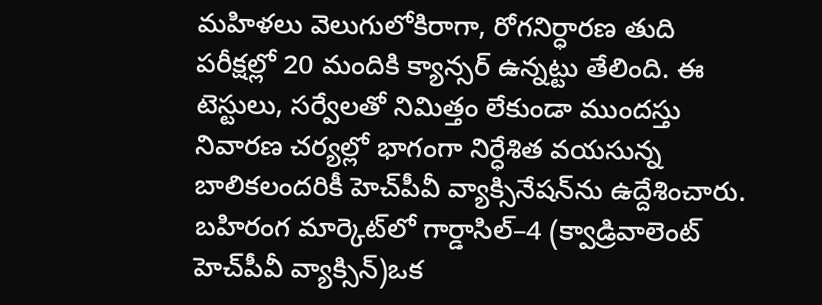మహిళలు వెలుగులోకిరాగా, రోగనిర్ధారణ తుది పరీక్షల్లో 20 మందికి క్యాన్సర్‌ ఉన్నట్టు తేలింది. ఈ టెస్టులు, సర్వేలతో నిమిత్తం లేకుండా ముందస్తు నివారణ చర్యల్లో భాగంగా నిర్ధేశిత వయసున్న బాలికలందరికీ హెచ్‌పీవీ వ్యాక్సినేషన్‌ను ఉద్దేశించారు. బహిరంగ మార్కెట్‌లో గార్డాసిల్‌–4 (క్వాడ్రివాలెంట్‌ హెచ్‌పీవీ వ్యాక్సిన్‌)ఒక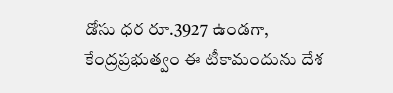డోసు ధర రూ.3927 ఉండగా, కేంద్రప్రభుత్వం ఈ టీకామందును దేశ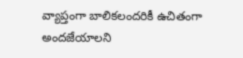వ్యాప్తంగా బాలికలందరికీ ఉచితంగా అందజేయాలని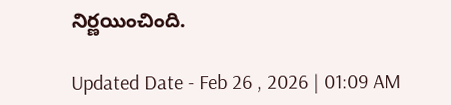నిర్ణయించింది.

Updated Date - Feb 26 , 2026 | 01:09 AM